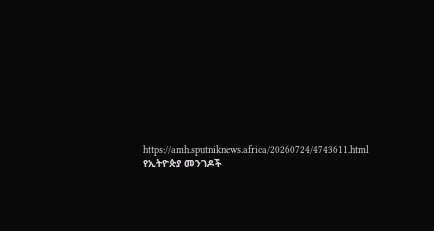https://amh.sputniknews.africa/20260724/4743611.html
የኢትዮጵያ መንገዶች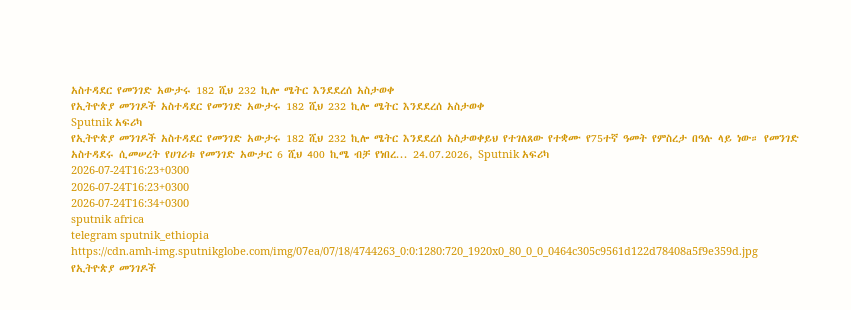አስተዳደር የመንገድ አውታሩ 182 ሺህ 232 ኪሎ ሜትር እንደደረሰ አስታወቀ
የኢትዮጵያ መንገዶች አስተዳደር የመንገድ አውታሩ 182 ሺህ 232 ኪሎ ሜትር እንደደረሰ አስታወቀ
Sputnik አፍሪካ
የኢትዮጵያ መንገዶች አስተዳደር የመንገድ አውታሩ 182 ሺህ 232 ኪሎ ሜትር እንደደረሰ አስታወቀይህ የተገለጸው የተቋሙ የ75ተኛ ዓመት የምስረታ በዓሉ ላይ ነው። የመንገድ አስተዳደሩ ሲመሠረት የሀገሪቱ የመንገድ አውታር 6 ሺህ 400 ኪሜ ብቻ የነበረ... 24.07.2026, Sputnik አፍሪካ
2026-07-24T16:23+0300
2026-07-24T16:23+0300
2026-07-24T16:34+0300
sputnik africa
telegram sputnik_ethiopia
https://cdn.amh-img.sputnikglobe.com/img/07ea/07/18/4744263_0:0:1280:720_1920x0_80_0_0_0464c305c9561d122d78408a5f9e359d.jpg
የኢትዮጵያ መንገዶች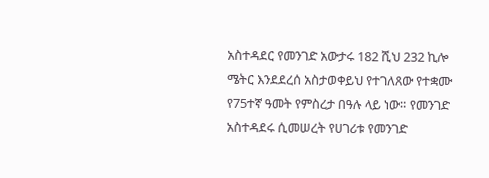አስተዳደር የመንገድ አውታሩ 182 ሺህ 232 ኪሎ ሜትር እንደደረሰ አስታወቀይህ የተገለጸው የተቋሙ የ75ተኛ ዓመት የምስረታ በዓሉ ላይ ነው። የመንገድ አስተዳደሩ ሲመሠረት የሀገሪቱ የመንገድ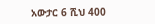አውታር 6 ሺህ 400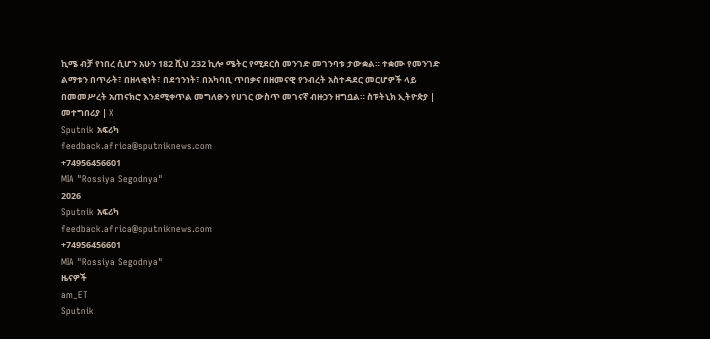ኪሜ ብቻ የነበረ ሲሆን አሁን 182 ሺህ 232 ኪሎ ሜትር የሚደርስ መንገድ መገንባቱ ታውቋል። ተቋሙ የመንገድ ልማቱን በጥራት፣ በዘላቂነት፣ በደኅንነት፣ በአካባቢ ጥበቃና በዘመናዊ የንብረት አስተዳደር መርሆዎች ላይ በመመሥረት አጠናክሮ እንደሚቀጥል መግለፁን የሀገር ውስጥ መገናኛ ብዙኃን ዘግቧል። ስፑትኒክ ኢትዮጵያ | መተግበሪያ | X
Sputnik አፍሪካ
feedback.africa@sputniknews.com
+74956456601
MIA "Rossiya Segodnya"
2026
Sputnik አፍሪካ
feedback.africa@sputniknews.com
+74956456601
MIA "Rossiya Segodnya"
ዜናዎች
am_ET
Sputnik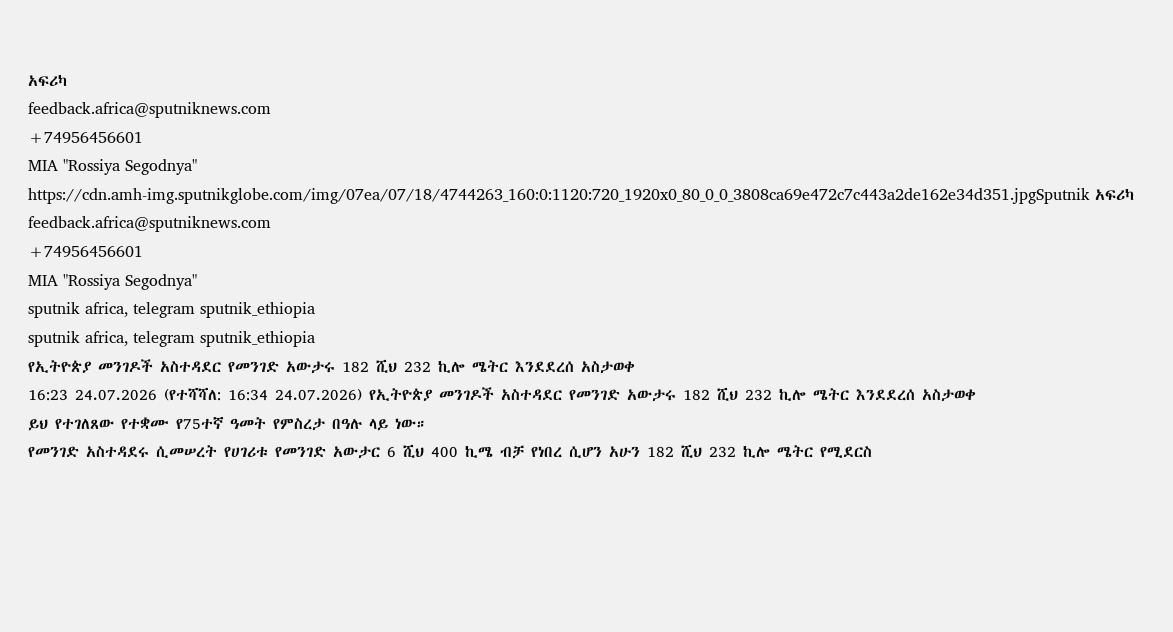አፍሪካ
feedback.africa@sputniknews.com
+74956456601
MIA "Rossiya Segodnya"
https://cdn.amh-img.sputnikglobe.com/img/07ea/07/18/4744263_160:0:1120:720_1920x0_80_0_0_3808ca69e472c7c443a2de162e34d351.jpgSputnik አፍሪካ
feedback.africa@sputniknews.com
+74956456601
MIA "Rossiya Segodnya"
sputnik africa, telegram sputnik_ethiopia
sputnik africa, telegram sputnik_ethiopia
የኢትዮጵያ መንገዶች አስተዳደር የመንገድ አውታሩ 182 ሺህ 232 ኪሎ ሜትር እንደደረሰ አስታወቀ
16:23 24.07.2026 (የተሻሻለ: 16:34 24.07.2026) የኢትዮጵያ መንገዶች አስተዳደር የመንገድ አውታሩ 182 ሺህ 232 ኪሎ ሜትር እንደደረሰ አስታወቀ
ይህ የተገለጸው የተቋሙ የ75ተኛ ዓመት የምስረታ በዓሉ ላይ ነው።
የመንገድ አስተዳደሩ ሲመሠረት የሀገሪቱ የመንገድ አውታር 6 ሺህ 400 ኪሜ ብቻ የነበረ ሲሆን አሁን 182 ሺህ 232 ኪሎ ሜትር የሚደርስ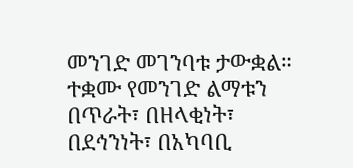መንገድ መገንባቱ ታውቋል።
ተቋሙ የመንገድ ልማቱን በጥራት፣ በዘላቂነት፣ በደኅንነት፣ በአካባቢ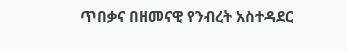ጥበቃና በዘመናዊ የንብረት አስተዳደር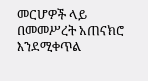መርሆዎች ላይ በመመሥረት አጠናክሮ እንደሚቀጥል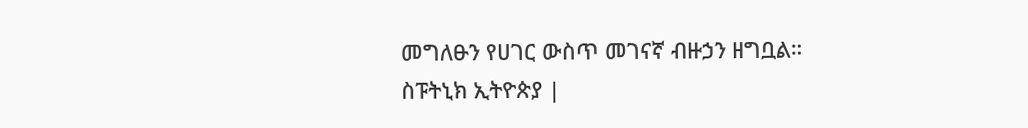መግለፁን የሀገር ውስጥ መገናኛ ብዙኃን ዘግቧል።
ስፑትኒክ ኢትዮጵያ |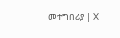መተግበሪያ | X